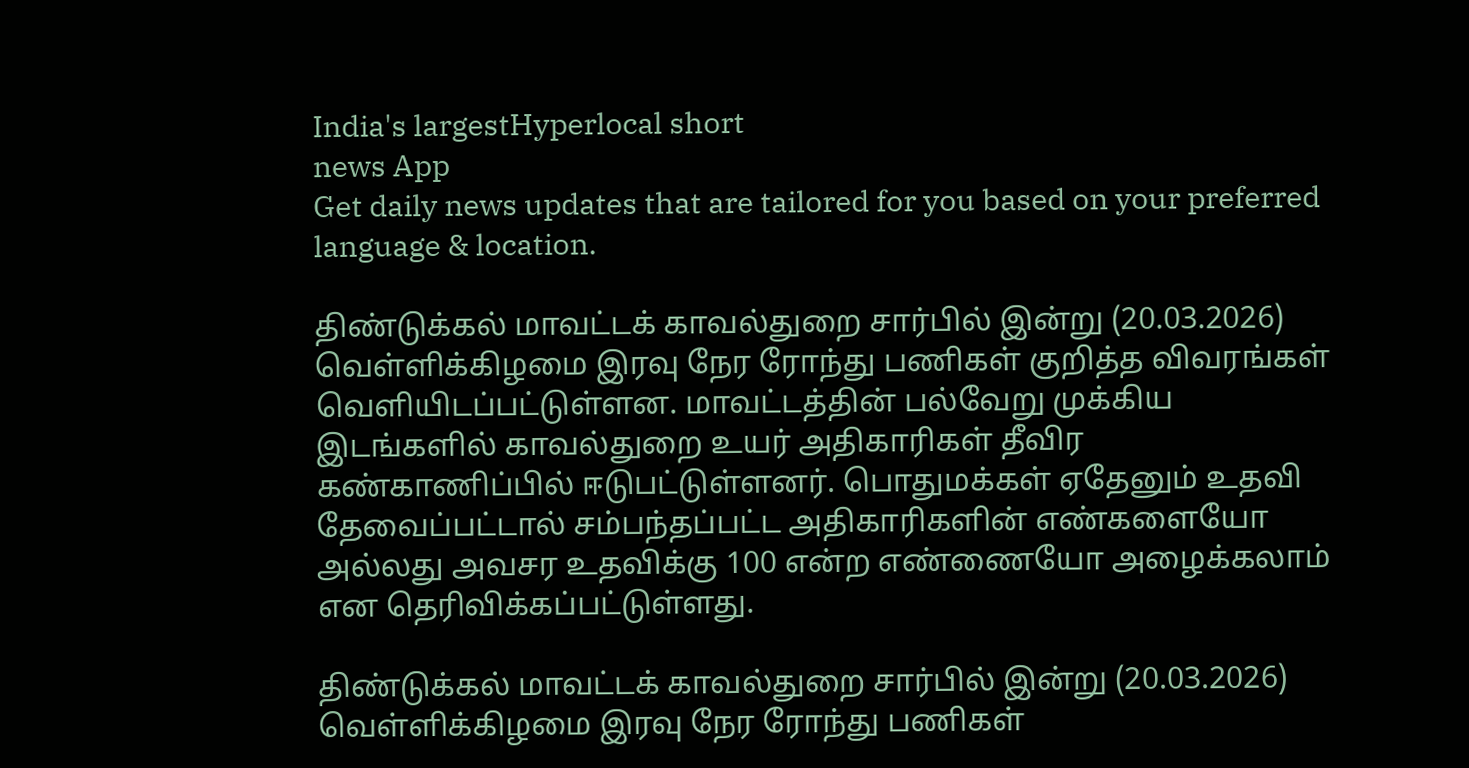India's largestHyperlocal short
news App
Get daily news updates that are tailored for you based on your preferred language & location.

திண்டுக்கல் மாவட்டக் காவல்துறை சார்பில் இன்று (20.03.2026) வெள்ளிக்கிழமை இரவு நேர ரோந்து பணிகள் குறித்த விவரங்கள் வெளியிடப்பட்டுள்ளன. மாவட்டத்தின் பல்வேறு முக்கிய இடங்களில் காவல்துறை உயர் அதிகாரிகள் தீவிர கண்காணிப்பில் ஈடுபட்டுள்ளனர். பொதுமக்கள் ஏதேனும் உதவி தேவைப்பட்டால் சம்பந்தப்பட்ட அதிகாரிகளின் எண்களையோ அல்லது அவசர உதவிக்கு 100 என்ற எண்ணையோ அழைக்கலாம் என தெரிவிக்கப்பட்டுள்ளது.

திண்டுக்கல் மாவட்டக் காவல்துறை சார்பில் இன்று (20.03.2026) வெள்ளிக்கிழமை இரவு நேர ரோந்து பணிகள்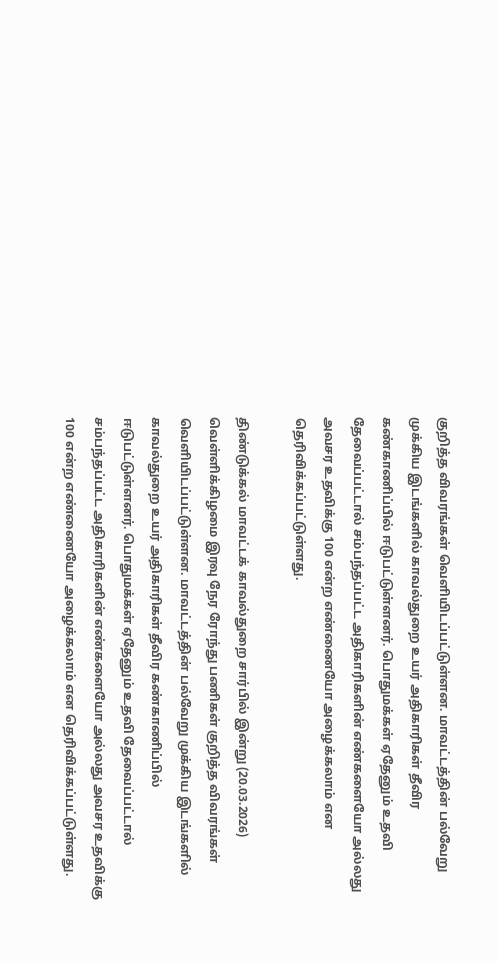குறித்த விவரங்கள் வெளியிடப்பட்டுள்ளன. மாவட்டத்தின் பல்வேறு முக்கிய இடங்களில் காவல்துறை உயர் அதிகாரிகள் தீவிர கண்காணிப்பில் ஈடுபட்டுள்ளனர். பொதுமக்கள் ஏதேனும் உதவி தேவைப்பட்டால் சம்பந்தப்பட்ட அதிகாரிகளின் எண்களையோ அல்லது அவசர உதவிக்கு 100 என்ற எண்ணையோ அழைக்கலாம் என தெரிவிக்கப்பட்டுள்ளது.

திண்டுக்கல் மாவட்டக் காவல்துறை சார்பில் இன்று (20.03.2026) வெள்ளிக்கிழமை இரவு நேர ரோந்து பணிகள் குறித்த விவரங்கள் வெளியிடப்பட்டுள்ளன. மாவட்டத்தின் பல்வேறு முக்கிய இடங்களில் காவல்துறை உயர் அதிகாரிகள் தீவிர கண்காணிப்பில் ஈடுபட்டுள்ளனர். பொதுமக்கள் ஏதேனும் உதவி தேவைப்பட்டால் சம்பந்தப்பட்ட அதிகாரிகளின் எண்களையோ அல்லது அவசர உதவிக்கு 100 என்ற எண்ணையோ அழைக்கலாம் என தெரிவிக்கப்பட்டுள்ளது.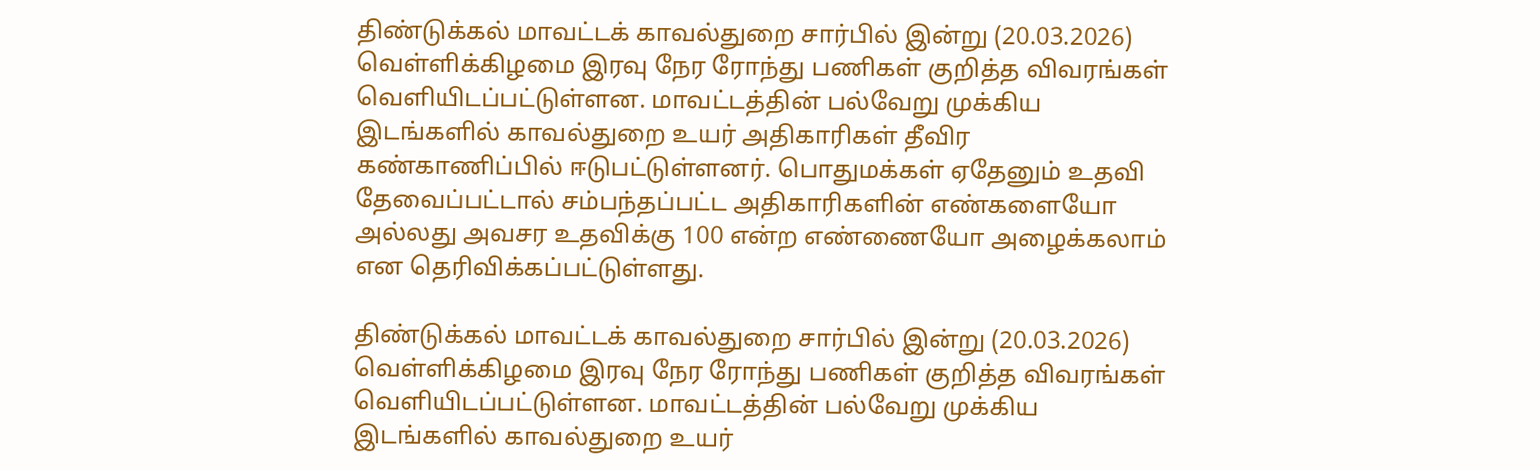திண்டுக்கல் மாவட்டக் காவல்துறை சார்பில் இன்று (20.03.2026) வெள்ளிக்கிழமை இரவு நேர ரோந்து பணிகள் குறித்த விவரங்கள் வெளியிடப்பட்டுள்ளன. மாவட்டத்தின் பல்வேறு முக்கிய இடங்களில் காவல்துறை உயர் அதிகாரிகள் தீவிர கண்காணிப்பில் ஈடுபட்டுள்ளனர். பொதுமக்கள் ஏதேனும் உதவி தேவைப்பட்டால் சம்பந்தப்பட்ட அதிகாரிகளின் எண்களையோ அல்லது அவசர உதவிக்கு 100 என்ற எண்ணையோ அழைக்கலாம் என தெரிவிக்கப்பட்டுள்ளது.

திண்டுக்கல் மாவட்டக் காவல்துறை சார்பில் இன்று (20.03.2026) வெள்ளிக்கிழமை இரவு நேர ரோந்து பணிகள் குறித்த விவரங்கள் வெளியிடப்பட்டுள்ளன. மாவட்டத்தின் பல்வேறு முக்கிய இடங்களில் காவல்துறை உயர்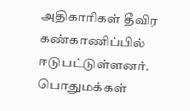அதிகாரிகள் தீவிர கண்காணிப்பில் ஈடுபட்டுள்ளனர். பொதுமக்கள்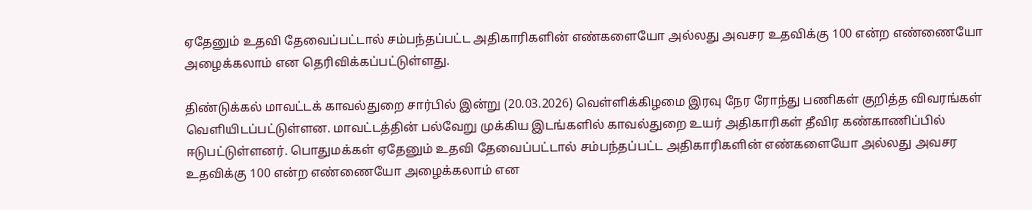ஏதேனும் உதவி தேவைப்பட்டால் சம்பந்தப்பட்ட அதிகாரிகளின் எண்களையோ அல்லது அவசர உதவிக்கு 100 என்ற எண்ணையோ அழைக்கலாம் என தெரிவிக்கப்பட்டுள்ளது.

திண்டுக்கல் மாவட்டக் காவல்துறை சார்பில் இன்று (20.03.2026) வெள்ளிக்கிழமை இரவு நேர ரோந்து பணிகள் குறித்த விவரங்கள் வெளியிடப்பட்டுள்ளன. மாவட்டத்தின் பல்வேறு முக்கிய இடங்களில் காவல்துறை உயர் அதிகாரிகள் தீவிர கண்காணிப்பில் ஈடுபட்டுள்ளனர். பொதுமக்கள் ஏதேனும் உதவி தேவைப்பட்டால் சம்பந்தப்பட்ட அதிகாரிகளின் எண்களையோ அல்லது அவசர உதவிக்கு 100 என்ற எண்ணையோ அழைக்கலாம் என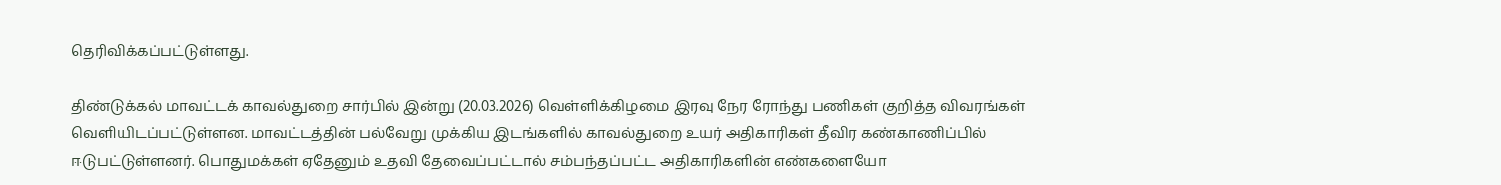தெரிவிக்கப்பட்டுள்ளது.

திண்டுக்கல் மாவட்டக் காவல்துறை சார்பில் இன்று (20.03.2026) வெள்ளிக்கிழமை இரவு நேர ரோந்து பணிகள் குறித்த விவரங்கள் வெளியிடப்பட்டுள்ளன. மாவட்டத்தின் பல்வேறு முக்கிய இடங்களில் காவல்துறை உயர் அதிகாரிகள் தீவிர கண்காணிப்பில் ஈடுபட்டுள்ளனர். பொதுமக்கள் ஏதேனும் உதவி தேவைப்பட்டால் சம்பந்தப்பட்ட அதிகாரிகளின் எண்களையோ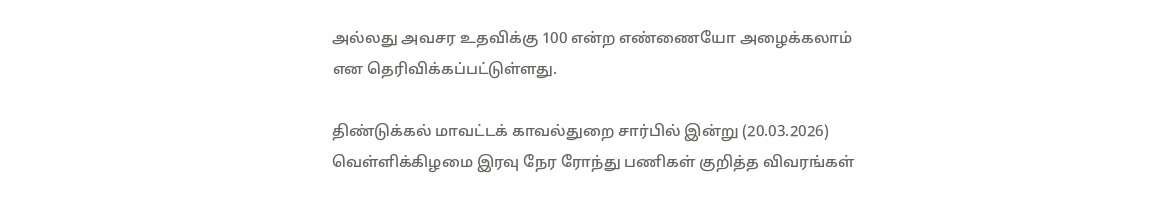அல்லது அவசர உதவிக்கு 100 என்ற எண்ணையோ அழைக்கலாம் என தெரிவிக்கப்பட்டுள்ளது.

திண்டுக்கல் மாவட்டக் காவல்துறை சார்பில் இன்று (20.03.2026) வெள்ளிக்கிழமை இரவு நேர ரோந்து பணிகள் குறித்த விவரங்கள்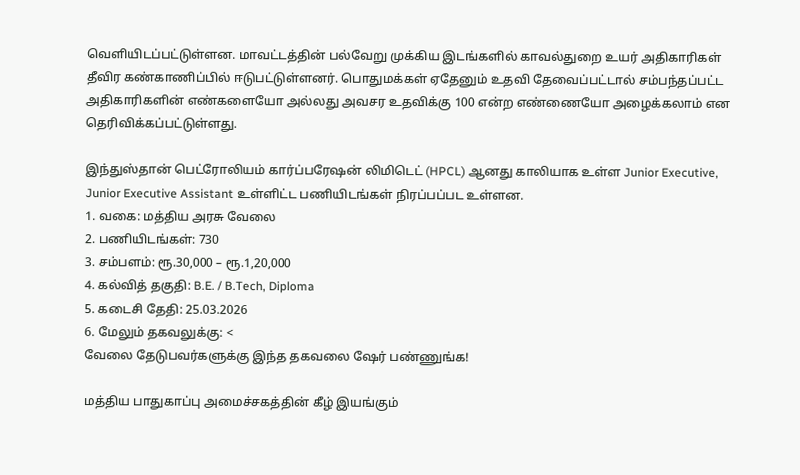வெளியிடப்பட்டுள்ளன. மாவட்டத்தின் பல்வேறு முக்கிய இடங்களில் காவல்துறை உயர் அதிகாரிகள் தீவிர கண்காணிப்பில் ஈடுபட்டுள்ளனர். பொதுமக்கள் ஏதேனும் உதவி தேவைப்பட்டால் சம்பந்தப்பட்ட அதிகாரிகளின் எண்களையோ அல்லது அவசர உதவிக்கு 100 என்ற எண்ணையோ அழைக்கலாம் என தெரிவிக்கப்பட்டுள்ளது.

இந்துஸ்தான் பெட்ரோலியம் கார்ப்பரேஷன் லிமிடெட் (HPCL) ஆனது காலியாக உள்ள Junior Executive, Junior Executive Assistant உள்ளிட்ட பணியிடங்கள் நிரப்பப்பட உள்ளன.
1. வகை: மத்திய அரசு வேலை
2. பணியிடங்கள்: 730
3. சம்பளம்: ரூ.30,000 – ரூ.1,20,000
4. கல்வித் தகுதி: B.E. / B.Tech, Diploma
5. கடைசி தேதி: 25.03.2026
6. மேலும் தகவலுக்கு: <
வேலை தேடுபவர்களுக்கு இந்த தகவலை ஷேர் பண்ணுங்க!

மத்திய பாதுகாப்பு அமைச்சகத்தின் கீழ் இயங்கும்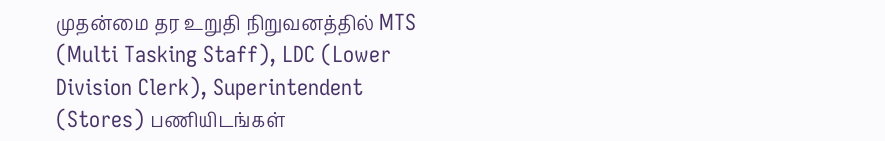முதன்மை தர உறுதி நிறுவனத்தில் MTS (Multi Tasking Staff), LDC (Lower Division Clerk), Superintendent (Stores) பணியிடங்கள்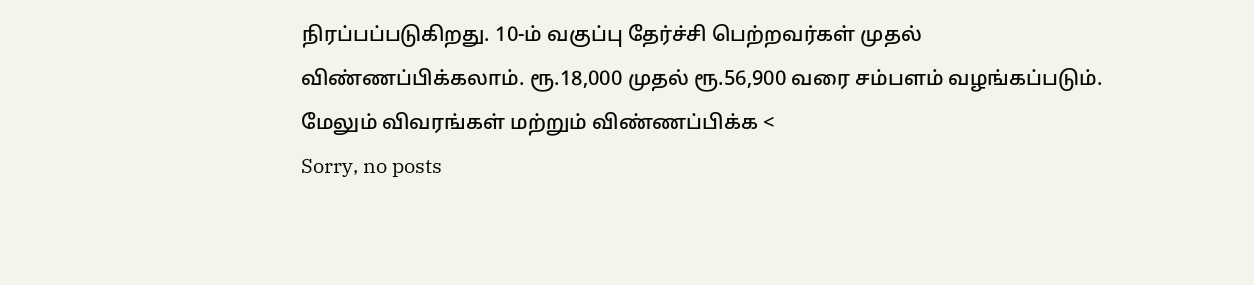நிரப்பப்படுகிறது. 10-ம் வகுப்பு தேர்ச்சி பெற்றவர்கள் முதல் விண்ணப்பிக்கலாம். ரூ.18,000 முதல் ரூ.56,900 வரை சம்பளம் வழங்கப்படும். மேலும் விவரங்கள் மற்றும் விண்ணப்பிக்க <
Sorry, no posts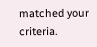matched your criteria.